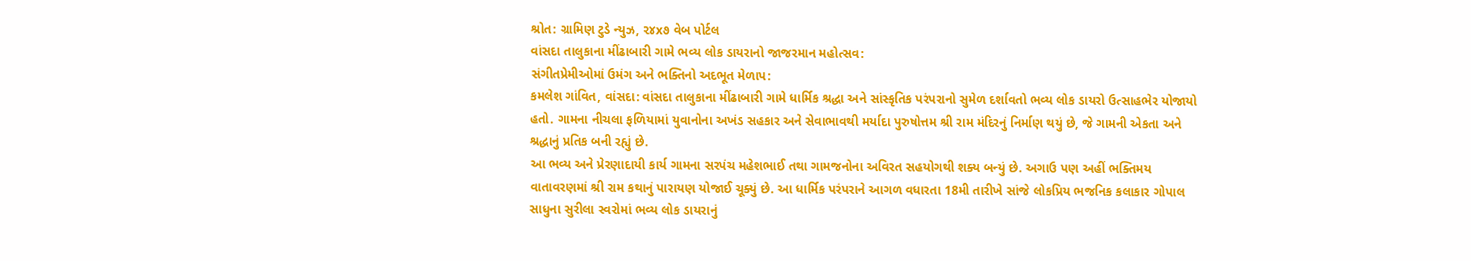શ્રોત: ગ્રામિણ ટુડે ન્યુઝ, ૨૪x૭ વેબ પોર્ટલ
વાંસદા તાલુકાના મીંઢાબારી ગામે ભવ્ય લોક ડાયરાનો જાજરમાન મહોત્સવ:
સંગીતપ્રેમીઓમાં ઉમંગ અને ભક્તિનો અદભૂત મેળાપ:
કમલેશ ગાંવિત, વાંસદા: વાંસદા તાલુકાના મીંઢાબારી ગામે ધાર્મિક શ્રદ્ધા અને સાંસ્કૃતિક પરંપરાનો સુમેળ દર્શાવતો ભવ્ય લોક ડાયરો ઉત્સાહભેર યોજાયો હતો. ગામના નીચલા ફળિયામાં યુવાનોના અખંડ સહકાર અને સેવાભાવથી મર્યાદા પુરુષોત્તમ શ્રી રામ મંદિરનું નિર્માણ થયું છે, જે ગામની એકતા અને શ્રદ્ધાનું પ્રતિક બની રહ્યું છે.
આ ભવ્ય અને પ્રેરણાદાયી કાર્ય ગામના સરપંચ મહેશભાઈ તથા ગામજનોના અવિરત સહયોગથી શક્ય બન્યું છે. અગાઉ પણ અહીં ભક્તિમય વાતાવરણમાં શ્રી રામ કથાનું પારાયણ યોજાઈ ચૂક્યું છે. આ ધાર્મિક પરંપરાને આગળ વધારતા 18મી તારીખે સાંજે લોકપ્રિય ભજનિક કલાકાર ગોપાલ સાધુના સુરીલા સ્વરોમાં ભવ્ય લોક ડાયરાનું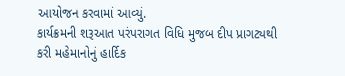આયોજન કરવામાં આવ્યું.
કાર્યક્રમની શરૂઆત પરંપરાગત વિધિ મુજબ દીપ પ્રાગટ્યથી કરી મહેમાનોનું હાર્દિક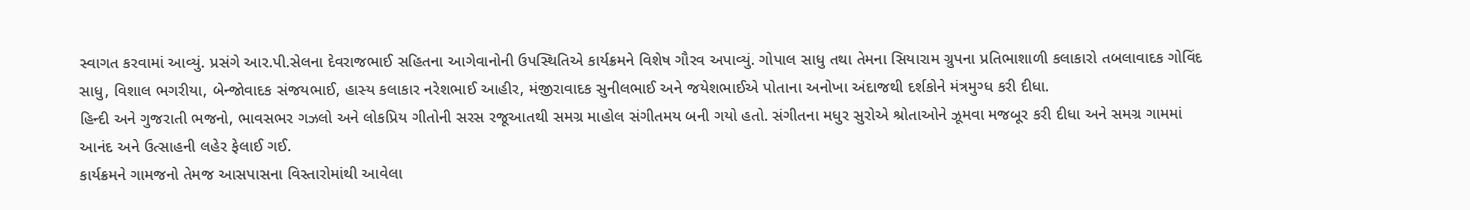સ્વાગત કરવામાં આવ્યું. પ્રસંગે આર.પી.સેલના દેવરાજભાઈ સહિતના આગેવાનોની ઉપસ્થિતિએ કાર્યક્રમને વિશેષ ગૌરવ અપાવ્યું. ગોપાલ સાધુ તથા તેમના સિયારામ ગ્રુપના પ્રતિભાશાળી કલાકારો તબલાવાદક ગોવિંદ સાધુ, વિશાલ ભગરીયા, બેન્જોવાદક સંજયભાઈ, હાસ્ય કલાકાર નરેશભાઈ આહીર, મંજીરાવાદક સુનીલભાઈ અને જયેશભાઈએ પોતાના અનોખા અંદાજથી દર્શકોને મંત્રમુગ્ધ કરી દીધા.
હિન્દી અને ગુજરાતી ભજનો, ભાવસભર ગઝલો અને લોકપ્રિય ગીતોની સરસ રજૂઆતથી સમગ્ર માહોલ સંગીતમય બની ગયો હતો. સંગીતના મધુર સુરોએ શ્રોતાઓને ઝૂમવા મજબૂર કરી દીધા અને સમગ્ર ગામમાં આનંદ અને ઉત્સાહની લહેર ફેલાઈ ગઈ.
કાર્યક્રમને ગામજનો તેમજ આસપાસના વિસ્તારોમાંથી આવેલા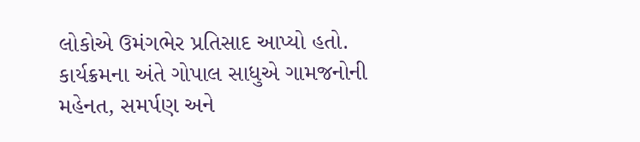લોકોએ ઉમંગભેર પ્રતિસાદ આપ્યો હતો. કાર્યક્રમના અંતે ગોપાલ સાધુએ ગામજનોની મહેનત, સમર્પણ અને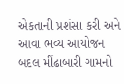એકતાની પ્રશંસા કરી અને આવા ભવ્ય આયોજન બદલ મીંઢાબારી ગામનો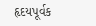હૃદયપૂર્વક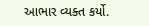આભાર વ્યક્ત કર્યો.